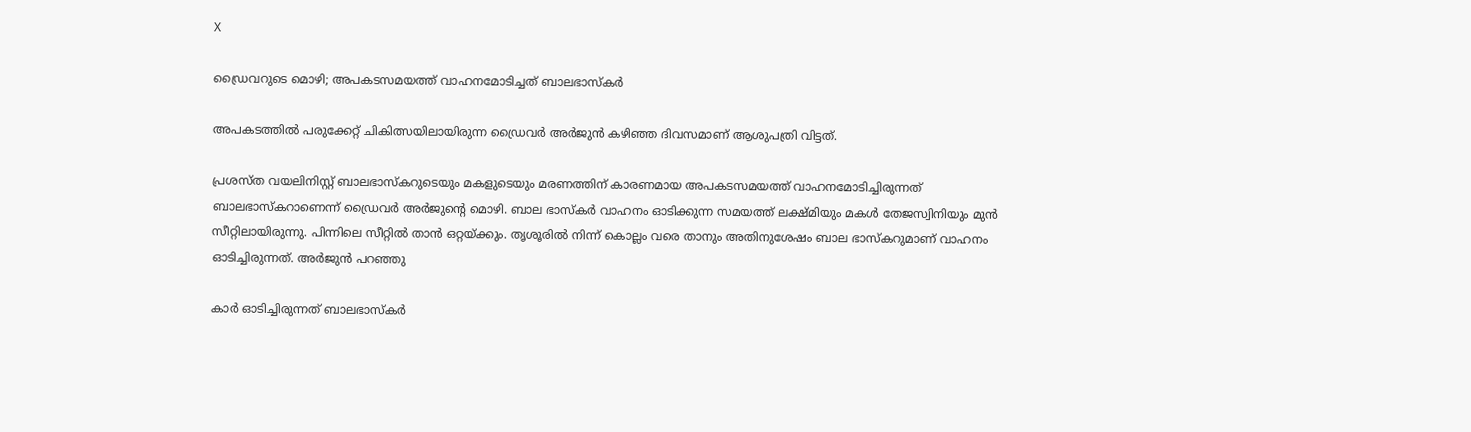X

ഡ്രൈവറുടെ മൊഴി; അപകടസമയത്ത് വാഹനമോടിച്ചത് ബാലഭാസ്‌കര്‍

അപകടത്തില്‍ പരുക്കേറ്റ് ചികിത്സയിലായിരുന്ന ഡ്രൈവര്‍ അര്‍ജുന്‍ കഴിഞ്ഞ ദിവസമാണ് ആശുപത്രി വിട്ടത്.

പ്രശസ്ത വയലിനിസ്റ്റ് ബാലഭാസ്‌കറുടെയും മകളുടെയും മരണത്തിന് കാരണമായ അപകടസമയത്ത് വാഹനമോടിച്ചിരുന്നത് ബാലഭാസ്‌കറാണെന്ന് ഡ്രൈവര്‍ അര്‍ജുന്റെ മൊഴി. ബാല ഭാസ്‌കര്‍ വാഹനം ഓടിക്കുന്ന സമയത്ത് ലക്ഷ്മിയും മകള്‍ തേജസ്വിനിയും മുന്‍ സീറ്റിലായിരുന്നു. പിന്നിലെ സീറ്റില്‍ താൻ ഒറ്റയ്ക്കും. തൃശൂരില്‍ നിന്ന് കൊല്ലം വരെ താനും അതിനുശേഷം ബാല ഭാസ്‌കറുമാണ് വാഹനം ഓടിച്ചിരുന്നത്. അർജുൻ പറഞ്ഞു

കാര്‍ ഓടിച്ചിരുന്നത് ബാലഭാസ്‌കര്‍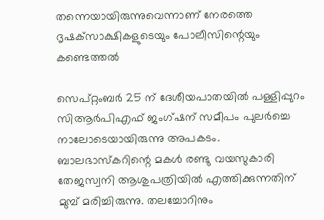തന്നെയായിരുന്നുവെന്നാണ് നേരത്തെ  ദൃഷക്‌സാക്ഷികളുടെയും പോലീസിന്റെയും കണ്ടെത്തല്‍

സെപ്റ്റംബര്‍ 25 ന് ദേശീയപാതയില്‍ പള്ളിപ്പുറം സിആര്‍പിഎഫ് ജംഗ്ഷന് സമീപം പുലര്‍ച്ചെ നാലോടെയായിരുന്നു അപകടം. ബാലഭാസ്‌കറിന്റെ മകള്‍ രണ്ടു വയസുകാരി തേജസ്വനി ആശുപത്രിയില്‍ എത്തിക്കുന്നതിന് മുമ്പ് മരിച്ചിരുന്നു. തലച്ചോറിനും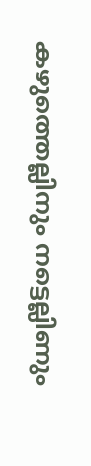കഴുത്തെല്ലിനും നട്ടെല്ലിണും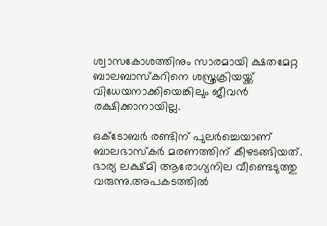ശ്വാസകോശത്തിനും സാരമായി ക്ഷതമേറ്റ ബാലബാസ്‌കറിനെ ശസ്ത്രക്രിയയ്ക്ക് വിധേയനാക്കിയെങ്കിലും ജീവന്‍ രക്ഷിക്കാനായില്ല.

ഒക്‌ടോബര്‍ രണ്ടിന് പുലര്‍ച്ചെയാണ് ബാലഭാസ്‌കര്‍ മരണത്തിന് കീഴടങ്ങിയത്. ഭാര്യ ലക്ഷ്മി ആരോഗ്യനില വീണ്ടെടുത്തു വരുന്നു.അപകടത്തില്‍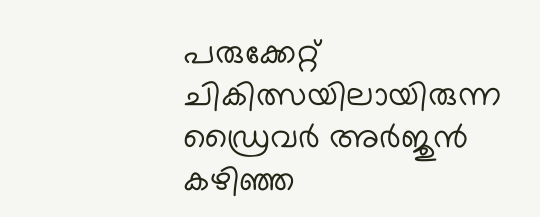പരുക്കേറ്റ് ചികിത്സയിലായിരുന്ന ഡ്രൈവര്‍ അര്‍ജുന്‍ കഴിഞ്ഞ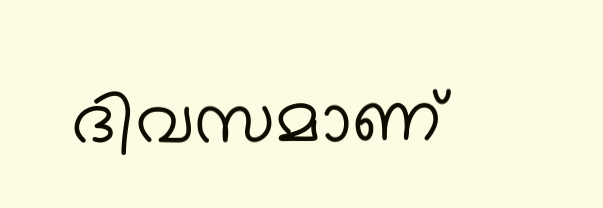ദിവസമാണ്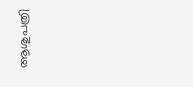ആശുപത്രി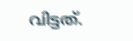വിട്ടത്.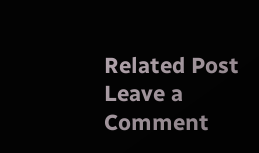Related Post
Leave a Comment